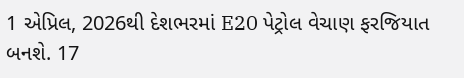1 એપ્રિલ, 2026થી દેશભરમાં E20 પેટ્રોલ વેચાણ ફરજિયાત બનશે. 17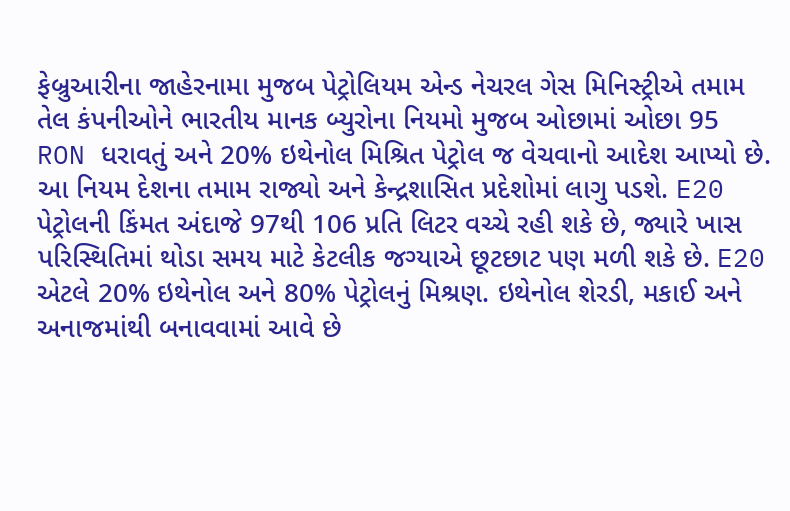ફેબ્રુઆરીના જાહેરનામા મુજબ પેટ્રોલિયમ એન્ડ નેચરલ ગેસ મિનિસ્ટ્રીએ તમામ તેલ કંપનીઓને ભારતીય માનક બ્યુરોના નિયમો મુજબ ઓછામાં ઓછા 95 RON ધરાવતું અને 20% ઇથેનોલ મિશ્રિત પેટ્રોલ જ વેચવાનો આદેશ આપ્યો છે. આ નિયમ દેશના તમામ રાજ્યો અને કેન્દ્રશાસિત પ્રદેશોમાં લાગુ પડશે. E20 પેટ્રોલની કિંમત અંદાજે 97થી 106 પ્રતિ લિટર વચ્ચે રહી શકે છે, જ્યારે ખાસ પરિસ્થિતિમાં થોડા સમય માટે કેટલીક જગ્યાએ છૂટછાટ પણ મળી શકે છે. E20 એટલે 20% ઇથેનોલ અને 80% પેટ્રોલનું મિશ્રણ. ઇથેનોલ શેરડી, મકાઈ અને અનાજમાંથી બનાવવામાં આવે છે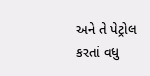અને તે પેટ્રોલ કરતાં વધુ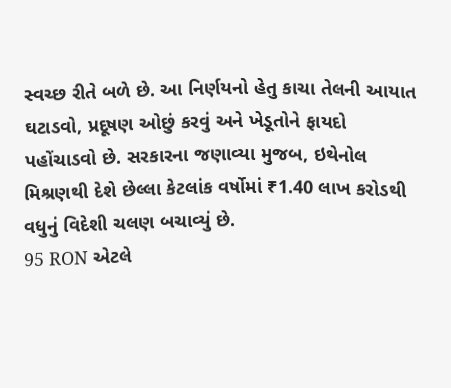સ્વચ્છ રીતે બળે છે. આ નિર્ણયનો હેતુ કાચા તેલની આયાત ઘટાડવો, પ્રદૂષણ ઓછું કરવું અને ખેડૂતોને ફાયદો પહોંચાડવો છે. સરકારના જણાવ્યા મુજબ, ઇથેનોલ મિશ્રણથી દેશે છેલ્લા કેટલાંક વર્ષોમાં ₹1.40 લાખ કરોડથી વધુનું વિદેશી ચલણ બચાવ્યું છે.
95 RON એટલે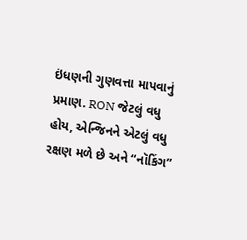ઇંધણની ગુણવત્તા માપવાનું પ્રમાણ. RON જેટલું વધુ હોય, એન્જિનને એટલું વધુ રક્ષણ મળે છે અને “નૉકિંગ”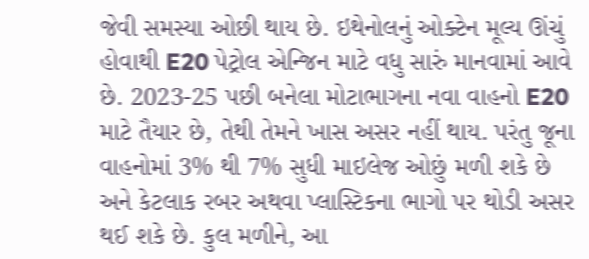જેવી સમસ્યા ઓછી થાય છે. ઇથેનોલનું ઓક્ટેન મૂલ્ય ઊંચું હોવાથી E20 પેટ્રોલ એન્જિન માટે વધુ સારું માનવામાં આવે છે. 2023-25 પછી બનેલા મોટાભાગના નવા વાહનો E20 માટે તૈયાર છે, તેથી તેમને ખાસ અસર નહીં થાય. પરંતુ જૂના વાહનોમાં 3% થી 7% સુધી માઇલેજ ઓછું મળી શકે છે અને કેટલાક રબર અથવા પ્લાસ્ટિકના ભાગો પર થોડી અસર થઈ શકે છે. કુલ મળીને, આ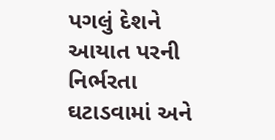પગલું દેશને આયાત પરની નિર્ભરતા ઘટાડવામાં અને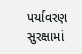પર્યાવરણ સુરક્ષામાં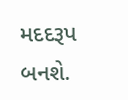મદદરૂપ બનશે.